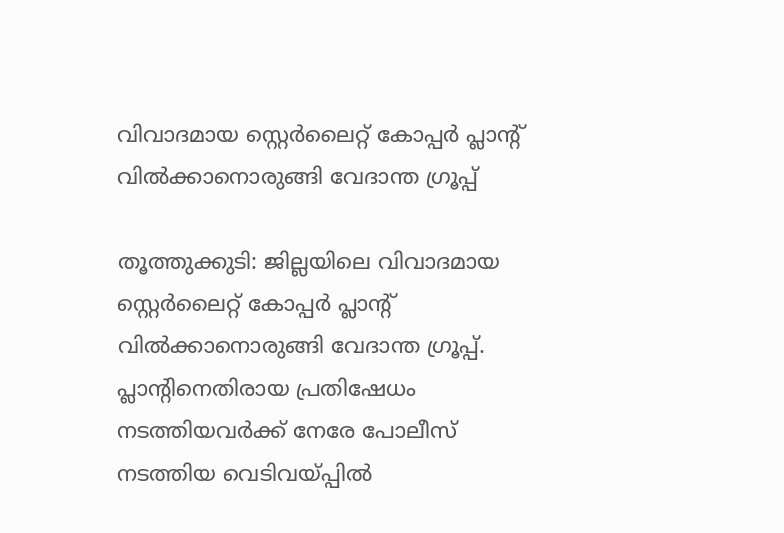വിവാദമായ സ്റ്റെർലൈറ്റ് കോപ്പര്‍ പ്ലാന്റ് വില്‍ക്കാനൊരുങ്ങി വേദാന്ത ഗ്രൂപ്പ്

തൂത്തുക്കുടി: ജില്ലയിലെ വിവാദമായ സ്റ്റെർലൈറ്റ് കോപ്പര്‍ പ്ലാന്റ് വില്‍ക്കാനൊരുങ്ങി വേദാന്ത ഗ്രൂപ്പ്. പ്ലാന്റിനെതിരായ പ്രതിഷേധം നടത്തിയവര്‍ക്ക് നേരേ പോലീസ് നടത്തിയ വെടിവയ്പ്പില്‍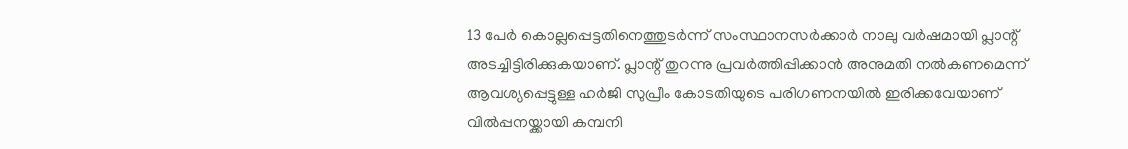13 പേര്‍ കൊല്ലപ്പെട്ടതിനെത്തുടര്‍ന്ന് സംസ്ഥാനസര്‍ക്കാര്‍ നാലു വര്‍ഷമായി പ്ലാന്റ് അടച്ചിട്ടിരിക്കുകയാണ്. പ്ലാന്റ് തുറന്നു പ്രവര്‍ത്തിപ്പിക്കാന്‍ അനുമതി നല്‍കണമെന്ന് ആവശ്യപ്പെട്ടുള്ള ഹര്‍ജി സുപ്രീം കോടതിയുടെ പരിഗണനയില്‍ ഇരിക്കവേയാണ് വില്‍പ്പനയ്ക്കായി കമ്പനി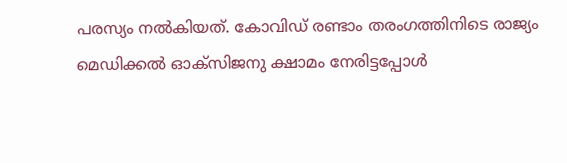പരസ്യം നല്‍കിയത്. കോവിഡ് രണ്ടാം തരംഗത്തിനിടെ രാജ്യം മെഡിക്കല്‍ ഓക്സിജനു ക്ഷാമം നേരിട്ടപ്പോള്‍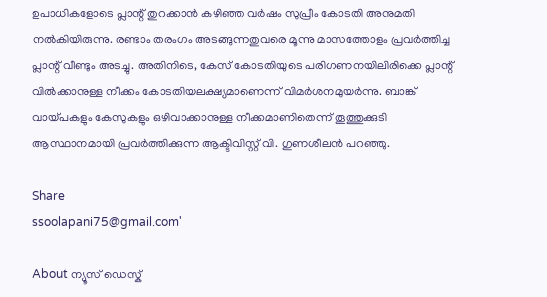ഉപാധികളോടെ പ്ലാന്റ് തുറക്കാന്‍ കഴിഞ്ഞ വര്‍ഷം സുപ്രീം കോടതി അനുമതി നല്‍കിയിരുന്നു. രണ്ടാം തരംഗം അടങ്ങുന്നതുവരെ മൂന്നു മാസത്തോളം പ്രവര്‍ത്തിച്ച പ്ലാന്റ് വീണ്ടും അടച്ചു. അതിനിടെ, കേസ് കോടതിയുടെ പരിഗണനയിലിരിക്കെ പ്ലാന്റ് വില്‍ക്കാനുള്ള നീക്കം കോടതിയലക്ഷ്യമാണെന്ന് വിമര്‍ശനമുയര്‍ന്നു. ബാങ്ക് വായ്പകളും കേസുകളും ഒഴിവാക്കാനുള്ള നീക്കമാണിതെന്ന് തൂത്തുക്കുടി ആസ്ഥാനമായി പ്രവര്‍ത്തിക്കുന്ന ആക്ടിവിസ്റ്റ് വി. ഗുണശീലന്‍ പറഞ്ഞു.

Share
ssoolapani75@gmail.com'

About ന്യൂസ് ഡെസ്ക്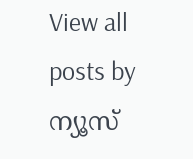View all posts by ന്യൂസ്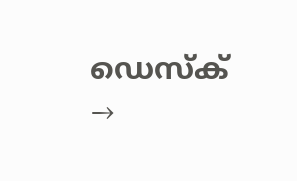ഡെസ്ക് →